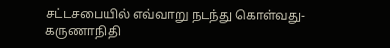சட்டசபையில் எவ்வாறு நடந்து கொள்வது-கருணாநிதி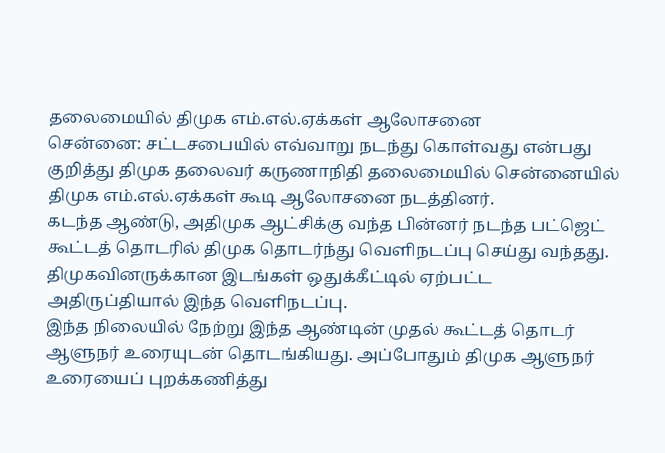தலைமையில் திமுக எம்.எல்.ஏக்கள் ஆலோசனை
சென்னை: சட்டசபையில் எவ்வாறு நடந்து கொள்வது என்பது குறித்து திமுக தலைவர் கருணாநிதி தலைமையில் சென்னையில் திமுக எம்.எல்.ஏக்கள் கூடி ஆலோசனை நடத்தினர்.
கடந்த ஆண்டு, அதிமுக ஆட்சிக்கு வந்த பின்னர் நடந்த பட்ஜெட் கூட்டத் தொடரில் திமுக தொடர்ந்து வெளிநடப்பு செய்து வந்தது. திமுகவினருக்கான இடங்கள் ஒதுக்கீட்டில் ஏற்பட்ட அதிருப்தியால் இந்த வெளிநடப்பு.
இந்த நிலையில் நேற்று இந்த ஆண்டின் முதல் கூட்டத் தொடர் ஆளுநர் உரையுடன் தொடங்கியது. அப்போதும் திமுக ஆளுநர் உரையைப் புறக்கணித்து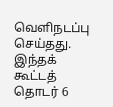வெளிநடப்பு செய்தது.
இந்தக் கூட்டத் தொடர் 6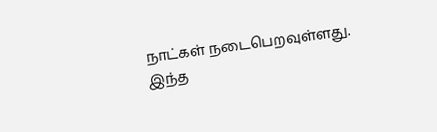நாட்கள் நடைபெறவுள்ளது. இந்த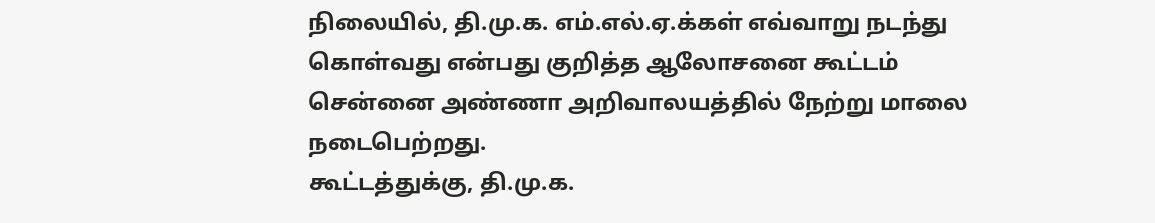நிலையில், தி.மு.க. எம்.எல்.ஏ.க்கள் எவ்வாறு நடந்து கொள்வது என்பது குறித்த ஆலோசனை கூட்டம் சென்னை அண்ணா அறிவாலயத்தில் நேற்று மாலை நடைபெற்றது.
கூட்டத்துக்கு, தி.மு.க.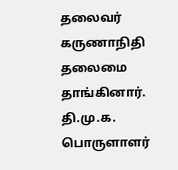தலைவர் கருணாநிதி தலைமை தாங்கினார். தி.மு.க. பொருளாளர்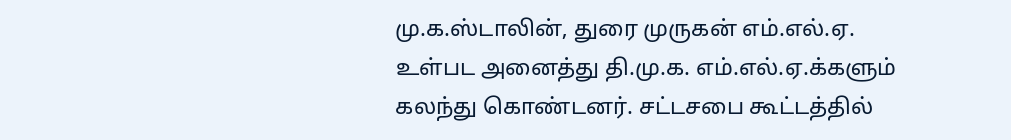மு.க.ஸ்டாலின், துரை முருகன் எம்.எல்.ஏ. உள்பட அனைத்து தி.மு.க. எம்.எல்.ஏ.க்களும் கலந்து கொண்டனர். சட்டசபை கூட்டத்தில்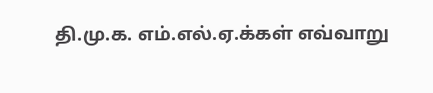தி.மு.க. எம்.எல்.ஏ.க்கள் எவ்வாறு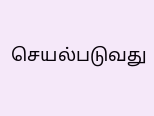செயல்படுவது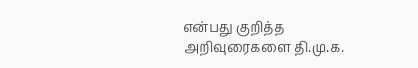என்பது குறித்த அறிவுரைகளை தி.மு.க.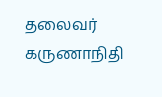தலைவர் கருணாநிதி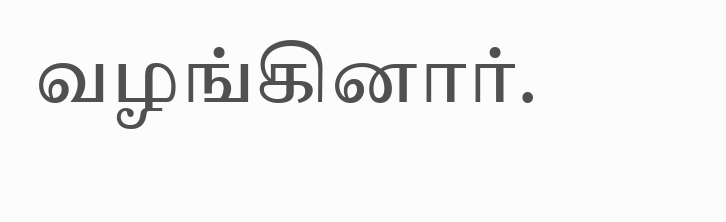வழங்கினார்.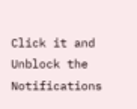Click it and Unblock the Notifications